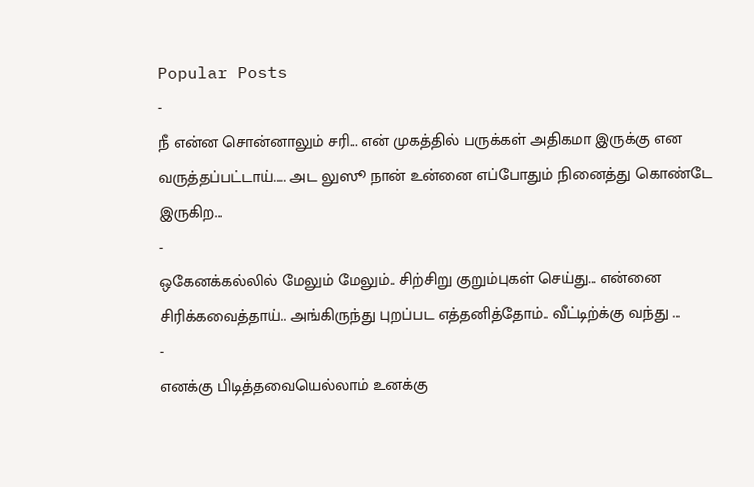Popular Posts
-
நீ என்ன சொன்னாலும் சரி... என் முகத்தில் பருக்கள் அதிகமா இருக்கு என வருத்தப்பட்டாய்..... அட லுஸூ நான் உன்னை எப்போதும் நினைத்து கொண்டே இருகிற...
-
ஒகேனக்கல்லில் மேலும் மேலும்.. சிற்சிறு குறும்புகள் செய்து... என்னை சிரிக்கவைத்தாய்.. அங்கிருந்து புறப்பட எத்தனித்தோம்.. வீட்டிற்க்கு வந்து ...
-
எனக்கு பிடித்தவையெல்லாம் உனக்கு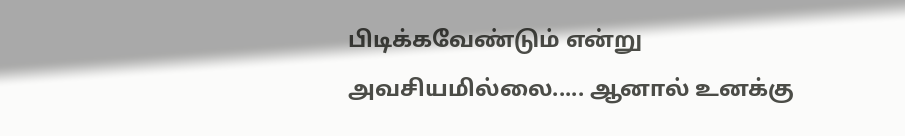பிடிக்கவேண்டும் என்று அவசியமில்லை..... ஆனால் உனக்கு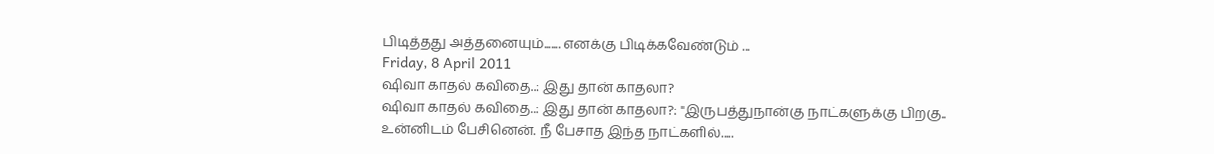பிடித்தது அத்தனையும்....... எனக்கு பிடிக்கவேண்டும் ...
Friday, 8 April 2011
ஷிவா காதல் கவிதை..: இது தான் காதலா?
ஷிவா காதல் கவிதை..: இது தான் காதலா?: "இருபத்துநான்கு நாட்களுக்கு பிறகு.. உன்னிடம் பேசினென். நீ பேசாத இந்த நாட்களில்.....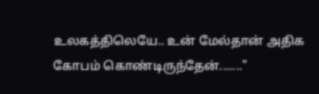உலகத்திலெயே.. உன் மேல்தான் அதிக கோபம் கொண்டிருந்தேன்......."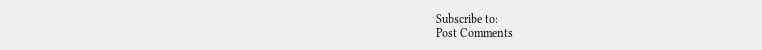Subscribe to:
Post Comments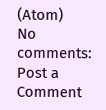(Atom)
No comments:
Post a Comment